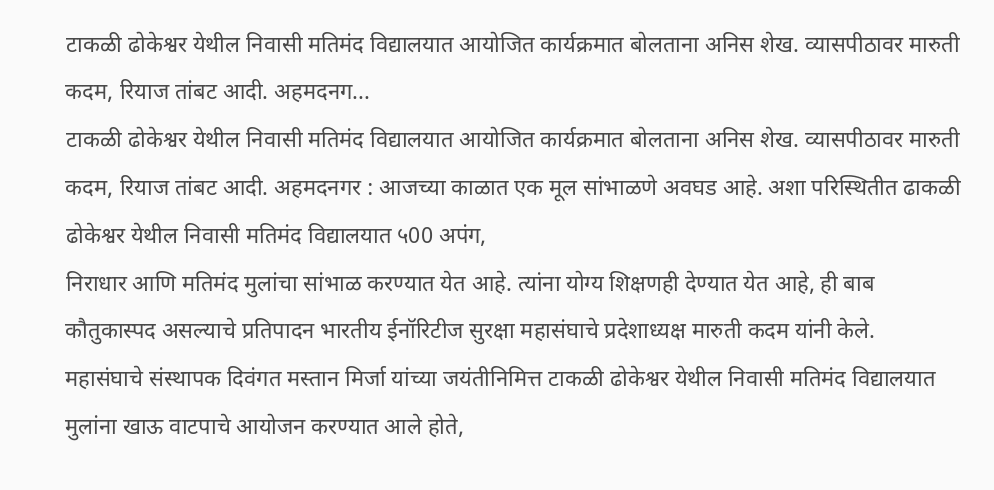टाकळी ढोकेश्वर येथील निवासी मतिमंद विद्यालयात आयोजित कार्यक्रमात बोलताना अनिस शेख. व्यासपीठावर मारुती कदम, रियाज तांबट आदी. अहमदनग...
टाकळी ढोकेश्वर येथील निवासी मतिमंद विद्यालयात आयोजित कार्यक्रमात बोलताना अनिस शेख. व्यासपीठावर मारुती कदम, रियाज तांबट आदी. अहमदनगर : आजच्या काळात एक मूल सांभाळणे अवघड आहे. अशा परिस्थितीत ढाकळी ढोकेश्वर येथील निवासी मतिमंद विद्यालयात ५00 अपंग,
निराधार आणि मतिमंद मुलांचा सांभाळ करण्यात येत आहे. त्यांना योग्य शिक्षणही देण्यात येत आहे, ही बाब कौतुकास्पद असल्याचे प्रतिपादन भारतीय ईनॉरिटीज सुरक्षा महासंघाचे प्रदेशाध्यक्ष मारुती कदम यांनी केले.
महासंघाचे संस्थापक दिवंगत मस्तान मिर्जा यांच्या जयंतीनिमित्त टाकळी ढोकेश्वर येथील निवासी मतिमंद विद्यालयात मुलांना खाऊ वाटपाचे आयोजन करण्यात आले होते,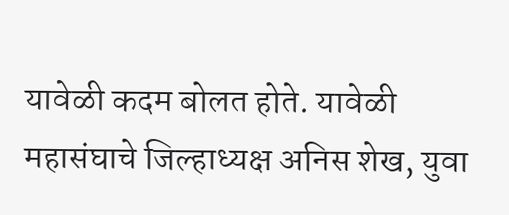यावेळी कदम बोलत होते. यावेळी महासंघाचे जिल्हाध्यक्ष अनिस शेख, युवा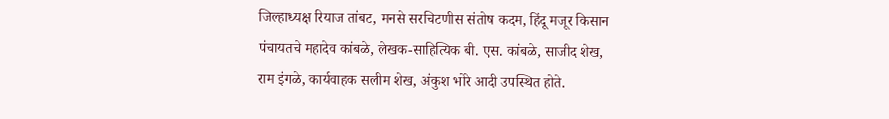जिल्हाध्यक्ष रियाज तांबट, मनसे सरचिटणीस संतोष कदम, हिंदू मजूर किसान पंचायतचे महादेव कांबळे, लेखक-साहित्यिक बी. एस. कांबळे, साजीद शेख, राम इंगळे, कार्यवाहक सलीम शेख, अंकुश भोरे आदी उपस्थित होते.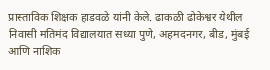प्रास्ताविक शिक्षक हाडवळे यांनी केले. ढाकळी ढोकेश्वर येथील निवासी मतिमंद विद्यालयात सध्या पुणे, अहमदनगर, बीड, मुंबई आणि नाशिक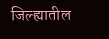जिल्ह्यातील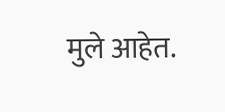मुले आहेत.